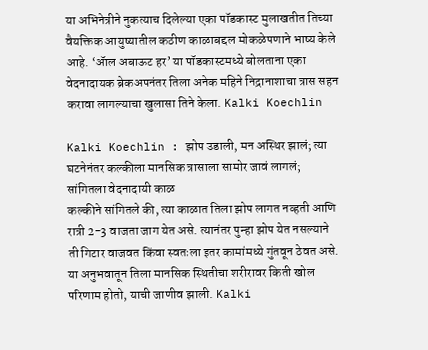या अभिनेत्रीने नुकत्याच दिलेल्या एका पॉडकास्ट मुलाखतीत तिच्या वैयक्तिक आयुष्यातील कठीण काळाबद्दल मोकळेपणाने भाष्य केले आहे. ‘ॲाल अबाऊट हर’ या पॉडकास्टमध्ये बोलताना एका वेदनादायक ब्रेकअपनंतर तिला अनेक महिने निद्रानाशाचा त्रास सहन करावा लागल्याचा खुलासा तिने केला. Kalki Koechlin

Kalki Koechlin : झोप उडाली, मन अस्थिर झालं; त्या घटनेनंतर कल्कीला मानसिक त्रासाला सामोर जावं लागलं; सांगितला वेदनादायी काळ
कल्कीने सांगितले की, त्या काळात तिला झोप लागत नव्हती आणि रात्री 2-3 वाजता जाग येत असे. त्यानंतर पुन्हा झोप येत नसल्याने ती गिटार वाजवत किंवा स्वतःला इतर कामांमध्ये गुंतवून ठेवत असे. या अनुभवातून तिला मानसिक स्थितीचा शरीरावर किती खोल परिणाम होतो, याची जाणीव झाली. Kalki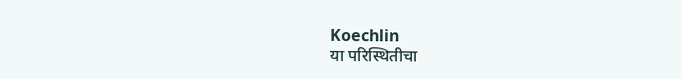Koechlin
या परिस्थितीचा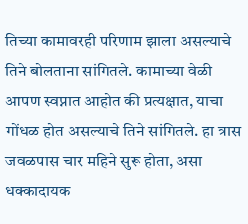तिच्या कामावरही परिणाम झाला असल्याचे तिने बोलताना सांगितले. कामाच्या वेळी आपण स्वप्नात आहोत की प्रत्यक्षात, याचा गोंधळ होत असल्याचे तिने सांगितले. हा त्रास जवळपास चार महिने सुरू होता, असा धक्कादायक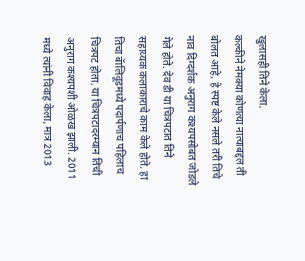खुलासही तिने केला.
कल्कीने नेमक्या कोणत्या नात्याबद्दल ती बोलत आहे, हे स्पष्ट केले नसले तरी तिचे नाव दिग्दर्शक अनुराग कश्यपसोबत जोडले गेले होते. देव डी या चित्रपटात तिने सहाय्यक कलाकाराचे काम केले होते. हा तिचा बॅालिवूडमध्ये पदार्पणाच पहिलाच चित्रपट होता. या चित्रपटादरम्यान तिची अनुराग कश्यपशी ओळख झाली. 2011 मध्ये त्यांनी विवाह केला, मात्र 2013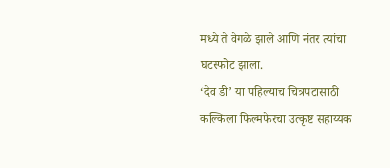मध्ये ते वेगळे झाले आणि नंतर त्यांचा घटस्फोट झाला.
‘देव डी’ या पहिल्याच चित्रपटासाठी कल्किला फिल्मफेरचा उत्कृष्ट सहाय्यक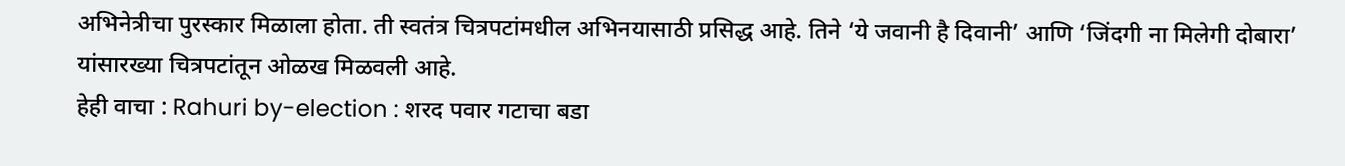अभिनेत्रीचा पुरस्कार मिळाला होता. ती स्वतंत्र चित्रपटांमधील अभिनयासाठी प्रसिद्ध आहे. तिने ‘ये जवानी है दिवानी’ आणि ‘जिंदगी ना मिलेगी दोबारा’ यांसारख्या चित्रपटांतून ओळख मिळवली आहे.
हेही वाचा : Rahuri by-election : शरद पवार गटाचा बडा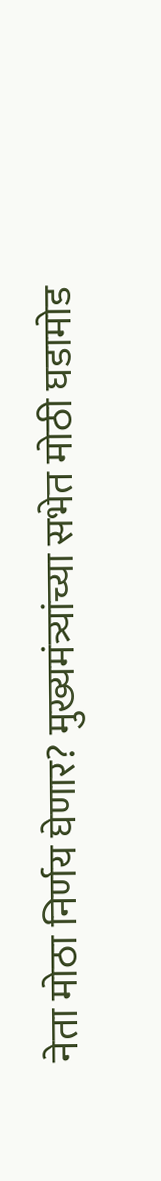नेता मोठा निर्णय घेणार? मुख्यमंत्र्यांच्या सभेत मोठी घडामोड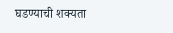घडण्याची शक्यता